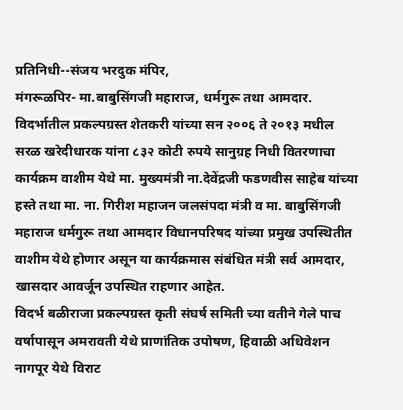प्रतिनिधी--संजय भरदुक मंपिर,
मंगरूळपिर- मा.बाबुसिंगजी महाराज, धर्मगुरू तथा आमदार. विदर्भातील प्रकल्पग्रस्त शेतकरी यांच्या सन २००६ ते २०१३ मधील सरळ खरेदीधारक यांना ८३२ कोटी रुपये सानुग्रह निधी वितरणाचा कार्यक्रम वाशीम येथे मा. मुख्यमंत्री ना.देवेंद्रजी फडणवीस साहेब यांच्या हस्ते तथा मा. ना. गिरीश महाजन जलसंपदा मंत्री व मा. बाबुसिंगजी महाराज धर्मगुरू तथा आमदार विधानपरिषद यांच्या प्रमुख उपस्थितीत वाशीम येथे होणार असून या कार्यक्रमास संबंधित मंत्री सर्व आमदार, खासदार आवर्जून उपस्थित राहणार आहेत.
विदर्भ बळीराजा प्रकल्पग्रस्त कृती संघर्ष समिती च्या वतीने गेले पाच वर्षापासून अमरावती येथे प्राणांतिक उपोषण, हिवाळी अधिवेशन नागपूर येथे विराट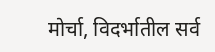मोर्चा, विदर्भातील सर्व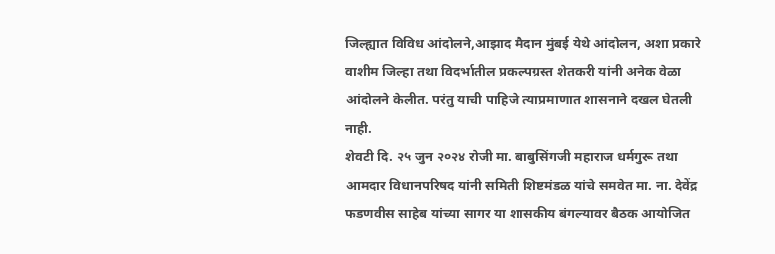जिल्ह्यात विविध आंदोलने,आझाद मैदान मुंबई येथे आंदोलन, अशा प्रकारे वाशीम जिल्हा तथा विदर्भातील प्रकल्पग्रस्त शेतकरी यांनी अनेक वेळा आंदोलने केलीत. परंतु याची पाहिजे त्याप्रमाणात शासनाने दखल घेतली नाही.
शेवटी दि. २५ जुन २०२४ रोजी मा. बाबुसिंगजी महाराज धर्मगुरू तथा आमदार विधानपरिषद यांनी समिती शिष्टमंडळ यांचे समवेत मा. ना. देवेंद्र फडणवीस साहेब यांच्या सागर या शासकीय बंगल्यावर बैठक आयोजित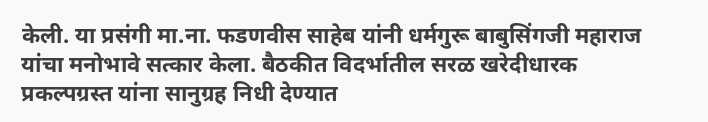केली. या प्रसंगी मा.ना. फडणवीस साहेब यांनी धर्मगुरू बाबुसिंगजी महाराज यांचा मनोभावे सत्कार केला. बैठकीत विदर्भातील सरळ खरेदीधारक प्रकल्पग्रस्त यांना सानुग्रह निधी देण्यात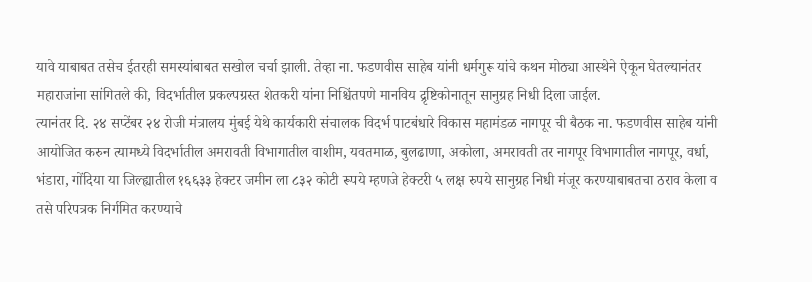यावे याबाबत तसेच ईतरही समस्यांबाबत सखोल चर्चा झाली. तेव्हा ना. फडणवीस साहेब यांनी धर्मगुरू यांचे कथन मोठ्या आस्थेने ऐकून घेतल्यानंतर महाराजांना सांगितले की, विदर्भातील प्रकल्पग्रस्त शेतकरी यांना निश्चिंतपणे मानविय द्रृष्टिकोनातून सानुग्रह निधी दिला जाईल.
त्यानंतर दि. २४ सप्टेंबर २४ रोजी मंत्रालय मुंबई येथे कार्यकारी संचालक विदर्भ पाटबंधारे विकास महामंडळ नागपूर ची बैठक ना. फडणवीस साहेब यांनी आयोजित करुन त्यामध्ये विदर्भातील अमरावती विभागातील वाशीम, यवतमाळ, बुलढाणा, अकोला, अमरावती तर नागपूर विभागातील नागपूर, वर्धा, भंडारा, गोंदिया या जिल्ह्यातील १६६३३ हेक्टर जमीन ला ८३२ कोटी रूपये म्हणजे हेक्टरी ५ लक्ष रुपये सानुग्रह निधी मंजूर करण्याबाबतचा ठराव केला व तसे परिपत्रक निर्गमित करण्याचे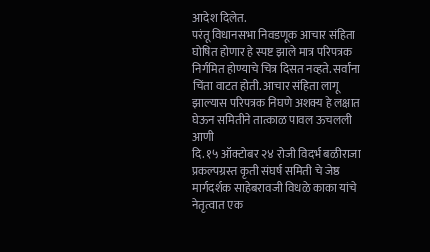आदेश दिलेत.
परंतू विधानसभा निवडणूक आचार संहिता घोषित होणार हे स्पष्ट झाले मात्र परिपत्रक निर्गमित होण्याचे चित्र दिसत नव्हते. सर्वांना चिंता वाटत होती. आचार संहिता लागू झाल्यास परिपत्रक निघणे अशक्य हे लक्षात घेऊन समितीने तात्काळ पावल ऊचलली आणी
दि. १५ ऑक्टोबर २४ रोजी विदर्भ बळीराजा प्रकल्पग्रस्त कृती संघर्ष समिती चे जेष्ठ मार्गदर्शक साहेबरावजी विधळे काका यांचे नेतृत्वात एक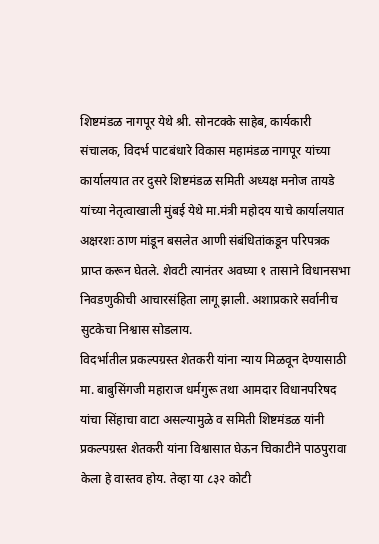शिष्टमंडळ नागपूर येथे श्री. सोनटक्के साहेब, कार्यकारी संचालक, विदर्भ पाटबंधारे विकास महामंडळ नागपूर यांच्या कार्यालयात तर दुसरे शिष्टमंडळ समिती अध्यक्ष मनोज तायडे यांच्या नेतृत्वाखाली मुंबई येथे मा.मंत्री महोदय याचे कार्यालयात अक्षरशः ठाण मांडून बसलेत आणी संबंधितांकडून परिपत्रक प्राप्त करून घेतले. शेवटी त्यानंतर अवघ्या १ तासाने विधानसभा निवडणुकीची आचारसंहिता लागू झाली. अशाप्रकारे सर्वानीच सुटकेचा निश्वास सोडलाय.
विदर्भातील प्रकल्पग्रस्त शेतकरी यांना न्याय मिळवून देण्यासाठी मा. बाबुसिंगजी महाराज धर्मगुरू तथा आमदार विधानपरिषद यांचा सिंहाचा वाटा असल्यामुळे व समिती शिष्टमंडळ यांनी प्रकल्पग्रस्त शेतकरी यांना विश्वासात घेऊन चिकाटीने पाठपुरावा केला हे वास्तव होय. तेव्हा या ८३२ कोटी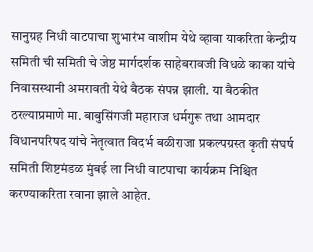सानुग्रह निधी वाटपाचा शुभारंभ वाशीम येथे व्हावा याकरिता केन्द्रीय समिती ची समिती चे जेष्ठ मार्गदर्शक साहेबरावजी विधळे काका यांचे निवासस्थानी अमरावती येथे बैठक संपन्न झाली. या बैठकीत ठरल्याप्रमाणे मा. बाबुसिंगजी महाराज धर्मगुरू तथा आमदार विधानपरिषद यांचे नेतृत्वात विदर्भ बळीराजा प्रकल्पग्रस्त कृती संघर्ष समिती शिष्टमंडळ मुंबई ला निधी वाटपाचा कार्यक्रम निश्चित करण्याकरिता रवाना झाले आहेत.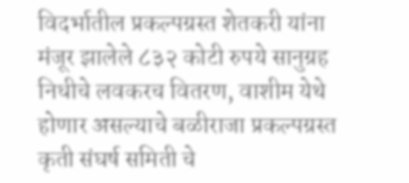विदर्भातील प्रकल्पग्रस्त शेतकरी यांना मंजूर झालेले ८३२ कोटी रुपये सानुग्रह निधीचे लवकरच वितरण, वाशीम येथे होणार असल्याचे बळीराजा प्रकल्पग्रस्त कृती संघर्ष समिती चे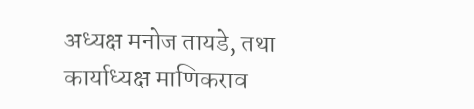अध्यक्ष मनोज तायडे, तथा कार्याध्यक्ष माणिकराव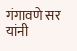गंगावणे सर यांनी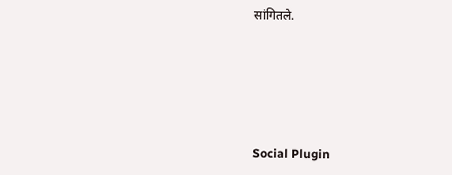सांगितले.





Social Plugin